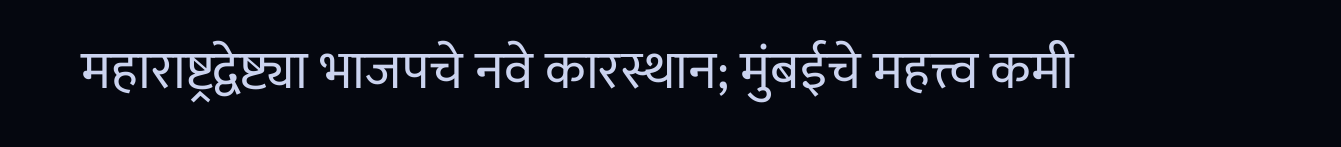महाराष्ट्रद्वेष्ट्या भाजपचे नवे कारस्थान; मुंबईचे महत्त्व कमी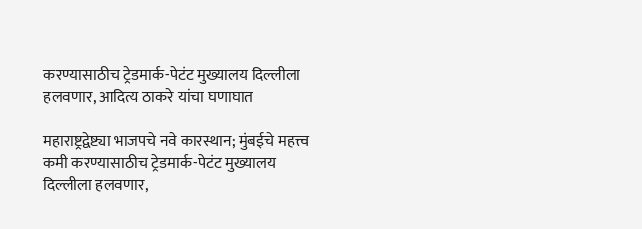करण्यासाठीच ट्रेडमार्क-पेटंट मुख्यालय दिल्लीला हलवणार, आदित्य ठाकरे यांचा घणाघात

महाराष्ट्रद्वेष्ट्या भाजपचे नवे कारस्थान; मुंबईचे महत्त्व कमी करण्यासाठीच ट्रेडमार्क-पेटंट मुख्यालय दिल्लीला हलवणार,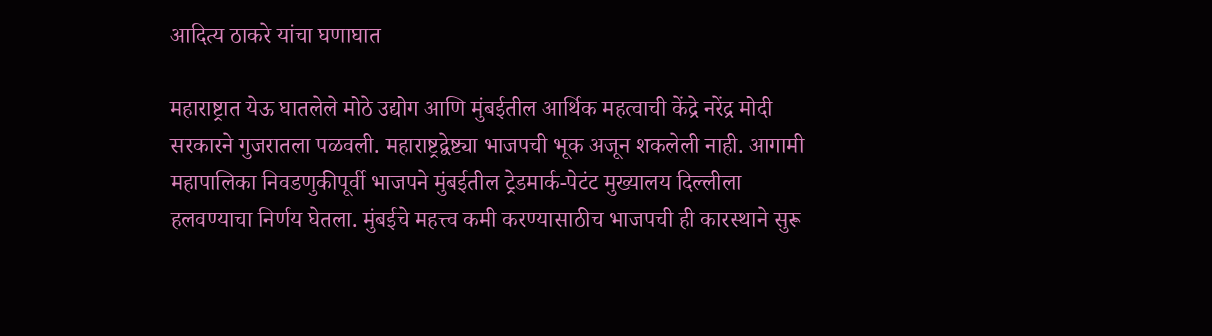आदित्य ठाकरे यांचा घणाघात

महाराष्ट्रात येऊ घातलेले मोठे उद्योग आणि मुंबईतील आर्थिक महत्वाची केंद्रे नरेंद्र मोदी सरकारने गुजरातला पळवली. महाराष्ट्रद्वेष्ट्या भाजपची भूक अजून शकलेली नाही. आगामी महापालिका निवडणुकीपूर्वी भाजपने मुंबईतील ट्रेडमार्क-पेटंट मुख्यालय दिल्लीला हलवण्याचा निर्णय घेतला. मुंबईचे महत्त्व कमी करण्यासाठीच भाजपची ही कारस्थाने सुरू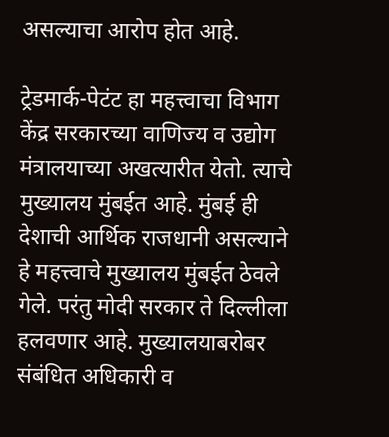असल्याचा आरोप होत आहे.

ट्रेडमार्क-पेटंट हा महत्त्वाचा विभाग केंद्र सरकारच्या वाणिज्य व उद्योग मंत्रालयाच्या अखत्यारीत येतो. त्याचे मुख्यालय मुंबईत आहे. मुंबई ही देशाची आर्थिक राजधानी असल्याने हे महत्त्वाचे मुख्यालय मुंबईत ठेवले गेले. परंतु मोदी सरकार ते दिल्लीला हलवणार आहे. मुख्यालयाबरोबर संबंधित अधिकारी व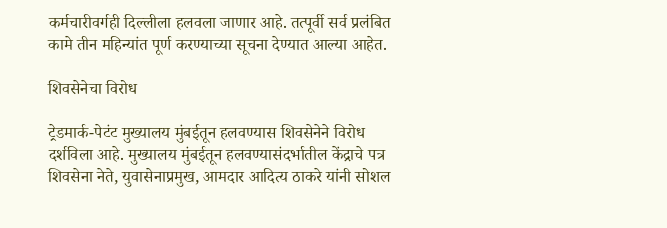कर्मचारीवर्गही दिल्लीला हलवला जाणार आहे. तत्पूर्वी सर्व प्रलंबित कामे तीन महिन्यांत पूर्ण करण्याच्या सूचना देण्यात आल्या आहेत.

शिवसेनेचा विरोध

ट्रेडमार्क-पेटंट मुख्यालय मुंबईतून हलवण्यास शिवसेनेने विरोध दर्शविला आहे. मुख्यालय मुंबईतून हलवण्यासंदर्भातील केंद्राचे पत्र शिवसेना नेते, युवासेनाप्रमुख, आमदार आदित्य ठाकरे यांनी सोशल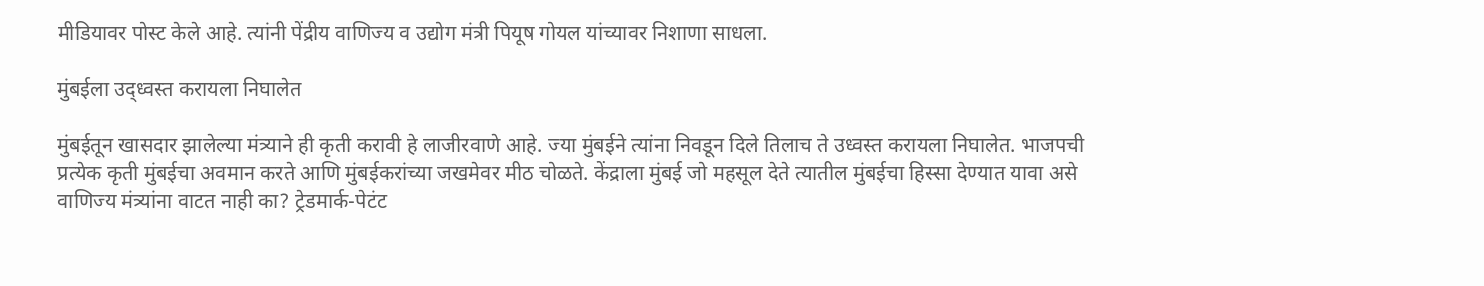मीडियावर पोस्ट केले आहे. त्यांनी पेंद्रीय वाणिज्य व उद्योग मंत्री पियूष गोयल यांच्यावर निशाणा साधला.

मुंबईला उद्ध्वस्त करायला निघालेत

मुंबईतून खासदार झालेल्या मंत्र्याने ही कृती करावी हे लाजीरवाणे आहे. ज्या मुंबईने त्यांना निवडून दिले तिलाच ते उध्वस्त करायला निघालेत. भाजपची प्रत्येक कृती मुंबईचा अवमान करते आणि मुंबईकरांच्या जखमेवर मीठ चोळते. केंद्राला मुंबई जो महसूल देते त्यातील मुंबईचा हिस्सा देण्यात यावा असे वाणिज्य मंत्र्यांना वाटत नाही का? ट्रेडमार्क-पेटंट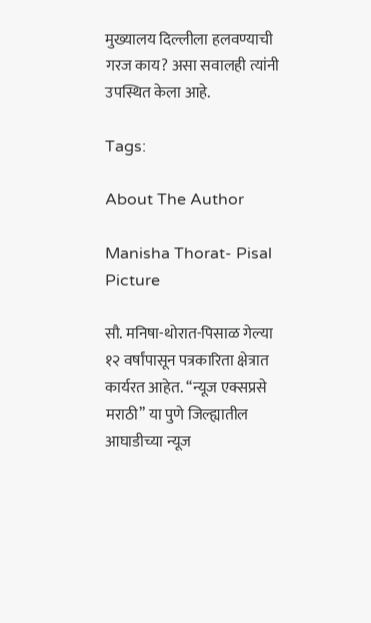मुख्यालय दिल्लीला हलवण्याची गरज काय? असा सवालही त्यांनी उपस्थित केला आहे.

Tags:

About The Author

Manisha Thorat- Pisal Picture

सौ. मनिषा-थोरात-पिसाळ गेल्या १२ वर्षांपासून पत्रकारिता क्षेत्रात कार्यरत आहेत. ‘‘न्यूज एक्सप्रसे मराठी’’ या पुणे जिल्ह्यातील आघाडीच्या न्यूज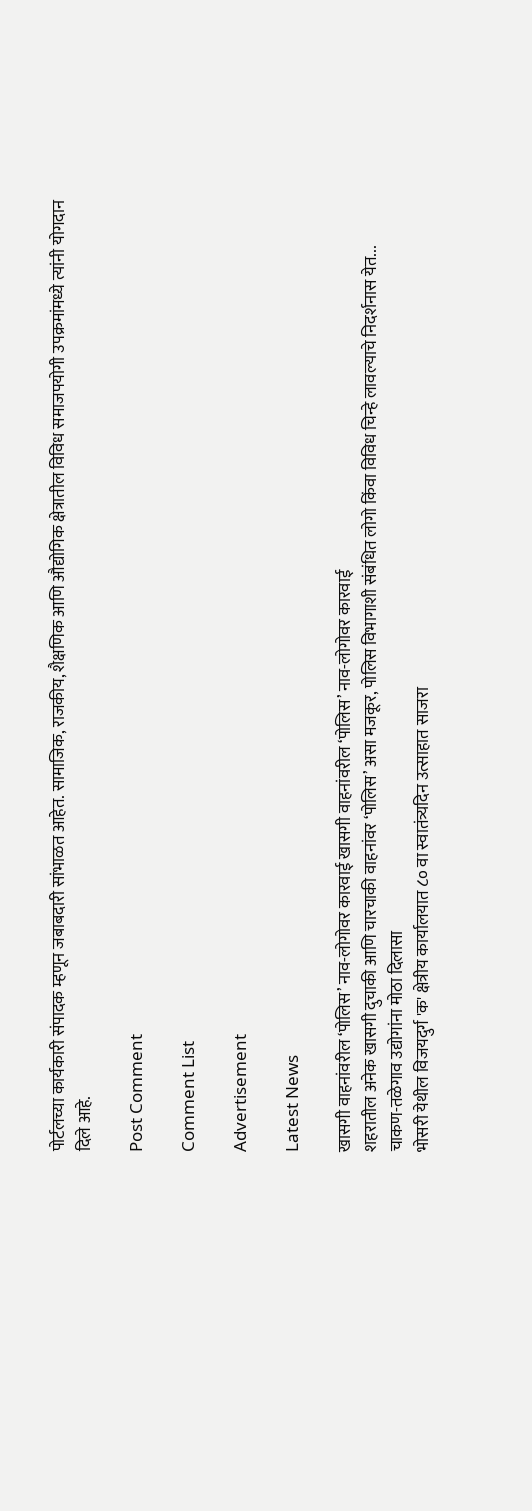पोर्टलच्या कार्यकारी संपादक म्हणून जबाबदारी सांभाळत आहेत. सामाजिक, राजकीय, शैक्षणिक आणि औद्योगिक क्षेत्रातील विविध समाजपयोगी उपक्रमांमध्ये त्यांनी योगदान दिले आहे.

Post Comment

Comment List

Advertisement

Latest News

खासगी वाहनांवरील ‘पोलिस’ नाव-लोगोवर कारवाई खासगी वाहनांवरील ‘पोलिस’ नाव-लोगोवर कारवाई
शहरातील अनेक खासगी दुचाकी आणि चारचाकी वाहनांवर ‘पोलिस’ असा मजकूर, पोलिस विभागाशी संबंधित लोगो किंवा विविध चिन्हे लावल्याचे निदर्शनास येत...
चाकण-तळेगाव उद्योगांना मोठा दिलासा
भोसरी येथील विजयदुर्ग 'क' क्षेत्रीय कार्यालयात ८० वा स्वातंत्र्यदिन उत्साहात साजरा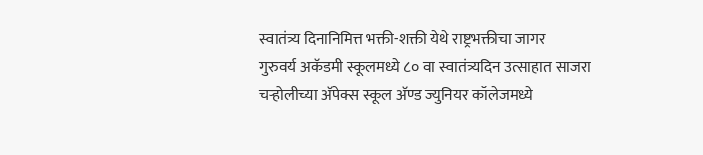स्वातंत्र्य दिनानिमित्त भक्ती-शक्ती येथे राष्ट्रभक्तीचा जागर
गुरुवर्य अकॅडमी स्कूलमध्ये ८० वा स्वातंत्र्यदिन उत्साहात साजरा
चऱ्होलीच्या अ‍ॅपेक्स स्कूल अ‍ॅण्ड ज्युनियर कॉलेजमध्ये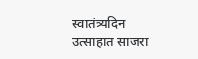स्वातंत्र्यदिन उत्साहात साजरा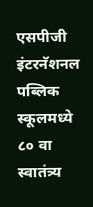एसपीजी इंटरनॅशनल पब्लिक स्कूलमध्ये ८० वा स्वातंत्र्य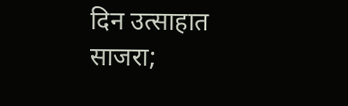दिन उत्साहात साजरा;